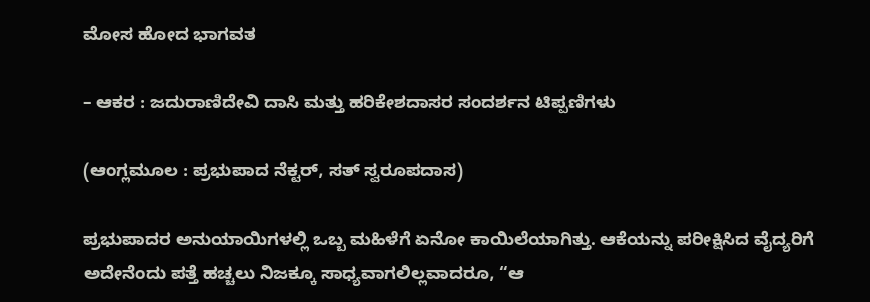ಮೋಸ ಹೋದ ಭಾಗವತ

– ಆಕರ : ಜದುರಾಣಿದೇವಿ ದಾಸಿ ಮತ್ತು ಹರಿಕೇಶದಾಸರ ಸಂದರ್ಶನ ಟಿಪ್ಪಣಿಗಳು

(ಆಂಗ್ಲಮೂಲ : ಪ್ರಭುಪಾದ ನೆಕ್ಟರ್, ಸತ್ ಸ್ವರೂಪದಾಸ)

ಪ್ರಭುಪಾದರ ಅನುಯಾಯಿಗಳಲ್ಲಿ ಒಬ್ಬ ಮಹಿಳೆಗೆ ಏನೋ ಕಾಯಿಲೆಯಾಗಿತ್ತು. ಆಕೆಯನ್ನು ಪರೀಕ್ಷಿಸಿದ ವೈದ್ಯರಿಗೆ ಅದೇನೆಂದು ಪತ್ತೆ ಹಚ್ಚಲು ನಿಜಕ್ಕೂ ಸಾಧ್ಯವಾಗಲಿಲ್ಲವಾದರೂ, “ಆ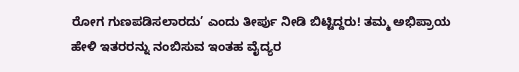ರೋಗ ಗುಣಪಡಿಸಲಾರದು’ ಎಂದು ತೀರ್ಪು ನೀಡಿ ಬಿಟ್ಟಿದ್ದರು! ತಮ್ಮ ಅಭಿಪ್ರಾಯ ಹೇಳಿ ಇತರರನ್ನು ನಂಬಿಸುವ ಇಂತಹ ವೈದ್ಯರ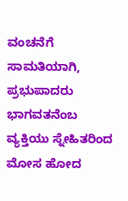ವಂಚನೆಗೆ ಸಾಮತಿಯಾಗಿ, ಪ್ರಭುಪಾದರು ಭಾಗವತನೆಂಬ ವ್ಯಕ್ತಿಯು ಸ್ನೇಹಿತರಿಂದ ಮೋಸ ಹೋದ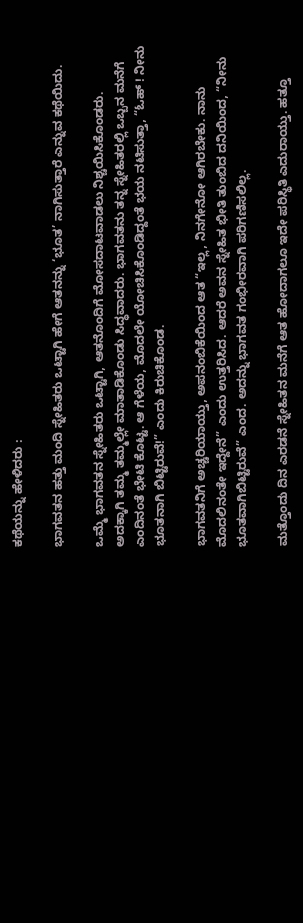ಕಥೆಯನ್ನು ಹೇಳಿದರು :

ಭಾಗವತನ ಹತ್ತು ಮಂದಿ ಸ್ನೇಹಿತರು ಒಟ್ಟಾಗಿ ಹೇಗೆ ಆತನನ್ನು ‘ಭೂತ’ ನಾಗಿಸುತ್ತಾರೆ ಎನ್ನುವ ಕಥೆಯಿದು.

ಒಮ್ಮೆ ಭಾಗವತನ ಸ್ನೇಹಿತರು ಒಟ್ಟಾಗಿ, ಆತನೊಂದಿಗೆ ಮೋಸದಾಟವಾಡಲು ನಿಶ್ಚಯಿಸಿಕೊಂಡರು. ಅದಕ್ಕಾಗಿ ತಮ್ಮ ತಮ್ಮಲ್ಲೇ ಮಾತಾಡಿಕೊಂಡು ಸಿದ್ಧವಾದರು. ಭಾಗವತನು ತನ್ನ ಸ್ನೇಹಿತರಲ್ಲಿ ಒಬ್ಬನ ಮನೆಗೆ ಎಂದಿನಂತೆ ಭೇಟಿ ಕೊಟ್ಟ. ಆ ಗೆಳೆಯ, ಮೊದಲೇ ಯೋಚಿಸಿಕೊಂಡಿದ್ದಂತೆ ಭಯ ನಟಿಸುತ್ತಾ, “ಓಹ್ ! ನೀನು ಭೂತನಾಗಿ ಬಿಟ್ಟಿರುವೆ!” ಎಂದು ಕಿರುಚಿಕೊಂಡ.

ಭಾಗವತನಿಗೆ ಅಚ್ಚರಿಯಾಯ್ತು, ಅಪನಂಬಿಕೆಯಿಂದ ಆತ “ಇಲ್ಲ, ನಿನಗೇನೋ ಆಗಿರಬೇಕು. ನಾನು ಮೊದಲಿನಂತೇ ಇದ್ದೇನೆ” ಎಂದು ಉತ್ತರಿಸಿದ. ಆದರೆ ಅವನ ಸ್ನೇಹಿತ ಭೀತಿ ತುಂಬಿದ ದನಿಯಿಂದ, “ನೀನು ಭೂತವಾಗಿಬಿಟ್ಟಿರುವೆ” ಎಂದ. ಅದನ್ನು ಭಾಗವತ ಗಂಭೀರವಾಗಿ ಪರಿಗಣಿಸಲಿಲ್ಲ.

ಮತ್ತೊಂದು ದಿನ ಎರಡನೆ ಸ್ನೇಹಿತನ ಮನೆಗೆ ಆತ ಹೋದಾಗಲೂ ಇದೇ ಪರಿಸ್ಥಿತಿ ಎದುರಾಯ್ತು. ಹತ್ತೂ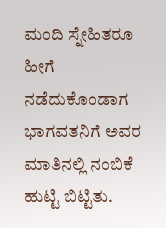ಮಂದಿ ಸ್ನೇಹಿತರೂ ಹೀಗೆ ನಡೆದುಕೊಂಡಾಗ ಭಾಗವತನಿಗೆ ಅವರ ಮಾತಿನಲ್ಲಿ ನಂಬಿಕೆ ಹುಟ್ಟಿ ಬಿಟ್ಟಿತು.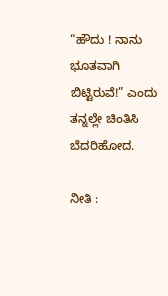“ಹೌದು ! ನಾನು ಭೂತವಾಗಿ ಬಿಟ್ಟಿರುವೆ!” ಎಂದು ತನ್ನಲ್ಲೇ ಚಿಂತಿಸಿ ಬೆದರಿಹೋದ.

ನೀತಿ :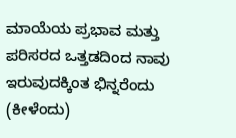ಮಾಯೆಯ ಪ್ರಭಾವ ಮತ್ತು ಪರಿಸರದ ಒತ್ತಡದಿಂದ ನಾವು ಇರುವುದಕ್ಕಿಂತ ಭಿನ್ನರೆಂದು (ಕೀಳೆಂದು)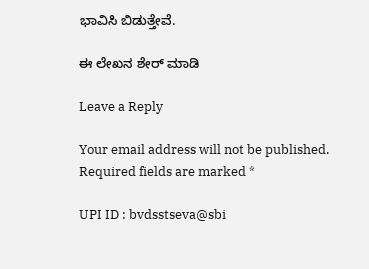ಭಾವಿಸಿ ಬಿಡುತ್ತೇವೆ.

ಈ ಲೇಖನ ಶೇರ್ ಮಾಡಿ

Leave a Reply

Your email address will not be published. Required fields are marked *

UPI ID : bvdsstseva@sbi